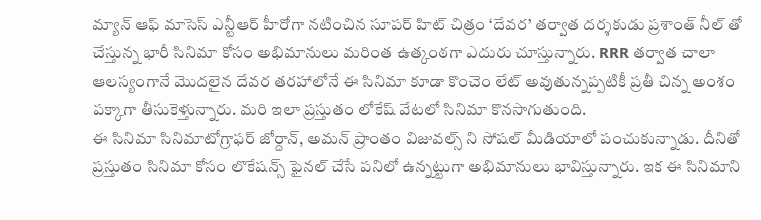మ్యాన్ ఆఫ్ మాసెస్ ఎన్టీఆర్ హీరోగా నటించిన సూపర్ హిట్ చిత్రం ‘దేవర’ తర్వాత దర్శకుడు ప్రశాంత్ నీల్ తో చేస్తున్న భారీ సినిమా కోసం అభిమానులు మరింత ఉత్కంఠగా ఎదురు చూస్తున్నారు. RRR తర్వాత చాలా ఆలస్యంగానే మొదలైన దేవర తరహాలోనే ఈ సినిమా కూడా కొంచెం లేట్ అవుతున్నప్పటికీ ప్రతీ చిన్న అంశం పక్కాగా తీసుకెళ్తున్నారు. మరి ఇలా ప్రస్తుతం లోకేష్ వేటలో సినిమా కొనసాగుతుంది.
ఈ సినిమా సినిమాటోగ్రాఫర్ జోర్దాన్, అమన్ ప్రాంతం విజువల్స్ ని సోషల్ మీడియాలో పంచుకున్నాడు. దీనితో ప్రస్తుతం సినిమా కోసం లొకేషన్స్ ఫైనల్ చేసే పనిలో ఉన్నట్టుగా అభిమానులు భావిస్తున్నారు. ఇక ఈ సినిమాని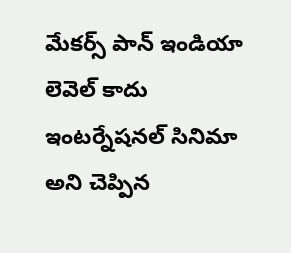మేకర్స్ పాన్ ఇండియా లెవెల్ కాదు ఇంటర్నేషనల్ సినిమా అని చెప్పిన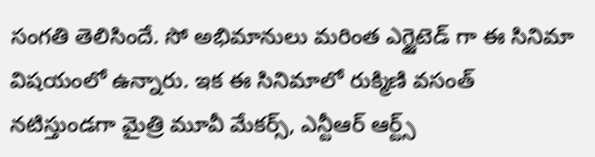సంగతి తెలిసిందే. సో అభిమానులు మరింత ఎగ్జైటెడ్ గా ఈ సినిమా విషయంలో ఉన్నారు. ఇక ఈ సినిమాలో రుక్మిణి వసంత్ నటిస్తుండగా మైత్రి మూవీ మేకర్స్, ఎన్టీఆర్ ఆర్ట్స్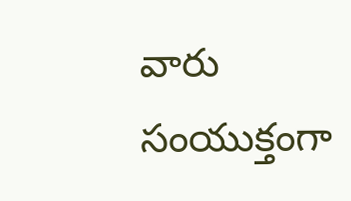వారు సంయుక్తంగా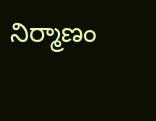నిర్మాణం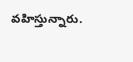వహిస్తున్నారు.